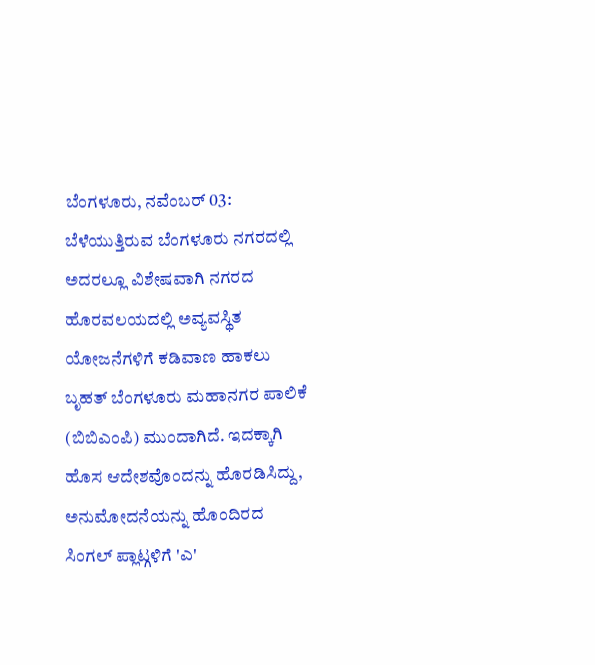ಬೆಂಗಳೂರು, ನವೆಂಬರ್ 03: ಬೆಳೆಯುತ್ತಿರುವ ಬೆಂಗಳೂರು ನಗರದಲ್ಲಿ ಅದರಲ್ಲೂ ವಿಶೇಷವಾಗಿ ನಗರದ ಹೊರವಲಯದಲ್ಲಿ ಅವ್ಯವಸ್ಥಿತ ಯೋಜನೆಗಳಿಗೆ ಕಡಿವಾಣ ಹಾಕಲು ಬೃಹತ್ ಬೆಂಗಳೂರು ಮಹಾನಗರ ಪಾಲಿಕೆ (ಬಿಬಿಎಂಪಿ) ಮುಂದಾಗಿದೆ. ಇದಕ್ಕಾಗಿ ಹೊಸ ಆದೇಶವೊಂದನ್ನು ಹೊರಡಿಸಿದ್ದು, ಅನುಮೋದನೆಯನ್ನು ಹೊಂದಿರದ ಸಿಂಗಲ್ ಪ್ಲಾಟ್ಗಳಿಗೆ 'ಎ'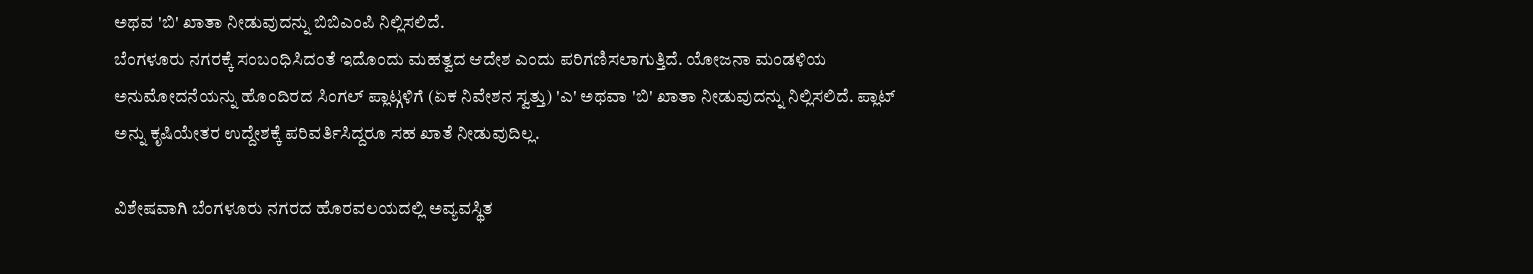ಅಥವ 'ಬಿ' ಖಾತಾ ನೀಡುವುದನ್ನು ಬಿಬಿಎಂಪಿ ನಿಲ್ಲಿಸಲಿದೆ.
ಬೆಂಗಳೂರು ನಗರಕ್ಕೆ ಸಂಬಂಧಿಸಿದಂತೆ ಇದೊಂದು ಮಹತ್ವದ ಆದೇಶ ಎಂದು ಪರಿಗಣಿಸಲಾಗುತ್ತಿದೆ. ಯೋಜನಾ ಮಂಡಳಿಯ ಅನುಮೋದನೆಯನ್ನು ಹೊಂದಿರದ ಸಿಂಗಲ್ ಪ್ಲಾಟ್ಗಳಿಗೆ (ಏಕ ನಿವೇಶನ ಸ್ವತ್ತು) 'ಎ' ಅಥವಾ 'ಬಿ' ಖಾತಾ ನೀಡುವುದನ್ನು ನಿಲ್ಲಿಸಲಿದೆ. ಪ್ಲಾಟ್ ಅನ್ನು ಕೃಷಿಯೇತರ ಉದ್ದೇಶಕ್ಕೆ ಪರಿವರ್ತಿಸಿದ್ದರೂ ಸಹ ಖಾತೆ ನೀಡುವುದಿಲ್ಲ.

ವಿಶೇಷವಾಗಿ ಬೆಂಗಳೂರು ನಗರದ ಹೊರವಲಯದಲ್ಲಿ ಅವ್ಯವಸ್ಥಿತ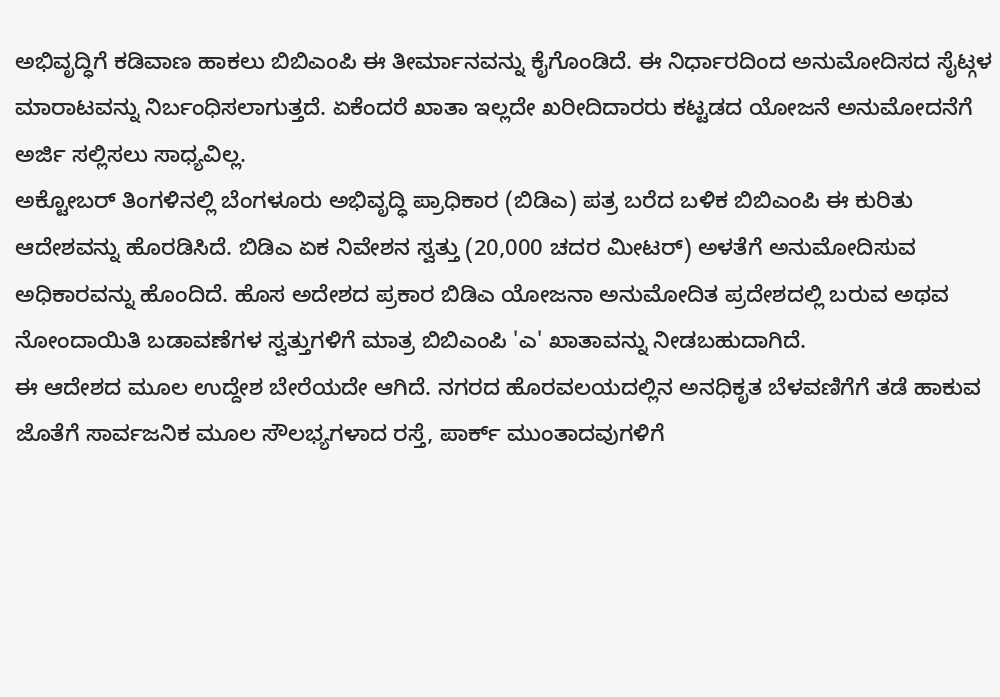ಅಭಿವೃದ್ಧಿಗೆ ಕಡಿವಾಣ ಹಾಕಲು ಬಿಬಿಎಂಪಿ ಈ ತೀರ್ಮಾನವನ್ನು ಕೈಗೊಂಡಿದೆ. ಈ ನಿರ್ಧಾರದಿಂದ ಅನುಮೋದಿಸದ ಸೈಟ್ಗಳ ಮಾರಾಟವನ್ನು ನಿರ್ಬಂಧಿಸಲಾಗುತ್ತದೆ. ಏಕೆಂದರೆ ಖಾತಾ ಇಲ್ಲದೇ ಖರೀದಿದಾರರು ಕಟ್ಟಡದ ಯೋಜನೆ ಅನುಮೋದನೆಗೆ ಅರ್ಜಿ ಸಲ್ಲಿಸಲು ಸಾಧ್ಯವಿಲ್ಲ.
ಅಕ್ಟೋಬರ್ ತಿಂಗಳಿನಲ್ಲಿ ಬೆಂಗಳೂರು ಅಭಿವೃದ್ಧಿ ಪ್ರಾಧಿಕಾರ (ಬಿಡಿಎ) ಪತ್ರ ಬರೆದ ಬಳಿಕ ಬಿಬಿಎಂಪಿ ಈ ಕುರಿತು ಆದೇಶವನ್ನು ಹೊರಡಿಸಿದೆ. ಬಿಡಿಎ ಏಕ ನಿವೇಶನ ಸ್ವತ್ತು (20,000 ಚದರ ಮೀಟರ್) ಅಳತೆಗೆ ಅನುಮೋದಿಸುವ ಅಧಿಕಾರವನ್ನು ಹೊಂದಿದೆ. ಹೊಸ ಅದೇಶದ ಪ್ರಕಾರ ಬಿಡಿಎ ಯೋಜನಾ ಅನುಮೋದಿತ ಪ್ರದೇಶದಲ್ಲಿ ಬರುವ ಅಥವ ನೋಂದಾಯಿತಿ ಬಡಾವಣೆಗಳ ಸ್ವತ್ತುಗಳಿಗೆ ಮಾತ್ರ ಬಿಬಿಎಂಪಿ 'ಎ' ಖಾತಾವನ್ನು ನೀಡಬಹುದಾಗಿದೆ.
ಈ ಆದೇಶದ ಮೂಲ ಉದ್ದೇಶ ಬೇರೆಯದೇ ಆಗಿದೆ. ನಗರದ ಹೊರವಲಯದಲ್ಲಿನ ಅನಧಿಕೃತ ಬೆಳವಣಿಗೆಗೆ ತಡೆ ಹಾಕುವ ಜೊತೆಗೆ ಸಾರ್ವಜನಿಕ ಮೂಲ ಸೌಲಭ್ಯಗಳಾದ ರಸ್ತೆ, ಪಾರ್ಕ್ ಮುಂತಾದವುಗಳಿಗೆ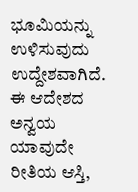ಭೂಮಿಯನ್ನು ಉಳಿಸುವುದು ಉದ್ದೇಶವಾಗಿದೆ. ಈ ಆದೇಶದ ಅನ್ವಯ ಯಾವುದೇ ರೀತಿಯ ಆಸ್ತಿ,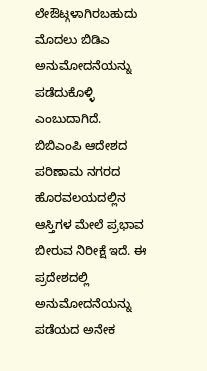ಲೇಔಟ್ಗಳಾಗಿರಬಹುದು ಮೊದಲು ಬಿಡಿಎ ಅನುಮೋದನೆಯನ್ನು ಪಡೆದುಕೊಳ್ಳಿ ಎಂಬುದಾಗಿದೆ.
ಬಿಬಿಎಂಪಿ ಆದೇಶದ ಪರಿಣಾಮ ನಗರದ ಹೊರವಲಯದಲ್ಲಿನ ಆಸ್ತಿಗಳ ಮೇಲೆ ಪ್ರಭಾವ ಬೀರುವ ನಿರೀಕ್ಷೆ ಇದೆ. ಈ ಪ್ರದೇಶದಲ್ಲಿ ಅನುಮೋದನೆಯನ್ನು ಪಡೆಯದ ಅನೇಕ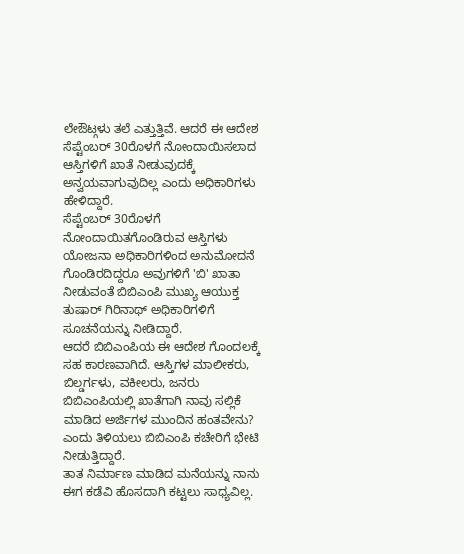ಲೇಔಟ್ಗಳು ತಲೆ ಎತ್ತುತ್ತಿವೆ. ಆದರೆ ಈ ಆದೇಶ ಸೆಪ್ಟೆಂಬರ್ 30ರೊಳಗೆ ನೋಂದಾಯಿಸಲಾದ ಆಸ್ತಿಗಳಿಗೆ ಖಾತೆ ನೀಡುವುದಕ್ಕೆ ಅನ್ವಯವಾಗುವುದಿಲ್ಲ ಎಂದು ಅಧಿಕಾರಿಗಳು ಹೇಳಿದ್ದಾರೆ.
ಸೆಪ್ಟೆಂಬರ್ 30ರೊಳಗೆ ನೋಂದಾಯಿತಗೊಂಡಿರುವ ಆಸ್ತಿಗಳು ಯೋಜನಾ ಅಧಿಕಾರಿಗಳಿಂದ ಅನುಮೋದನೆ ಗೊಂಡಿರದಿದ್ದರೂ ಅವುಗಳಿಗೆ 'ಬಿ' ಖಾತಾ ನೀಡುವಂತೆ ಬಿಬಿಎಂಪಿ ಮುಖ್ಯ ಆಯುಕ್ತ ತುಷಾರ್ ಗಿರಿನಾಥ್ ಅಧಿಕಾರಿಗಳಿಗೆ ಸೂಚನೆಯನ್ನು ನೀಡಿದ್ದಾರೆ.
ಆದರೆ ಬಿಬಿಎಂಪಿಯ ಈ ಆದೇಶ ಗೊಂದಲಕ್ಕೆ ಸಹ ಕಾರಣವಾಗಿದೆ. ಆಸ್ತಿಗಳ ಮಾಲೀಕರು, ಬಿಲ್ಡರ್ಗಳು, ವಕೀಲರು, ಜನರು ಬಿಬಿಎಂಪಿಯಲ್ಲಿ ಖಾತೆಗಾಗಿ ನಾವು ಸಲ್ಲಿಕೆ ಮಾಡಿದ ಅರ್ಜಿಗಳ ಮುಂದಿನ ಹಂತವೇನು? ಎಂದು ತಿಳಿಯಲು ಬಿಬಿಎಂಪಿ ಕಚೇರಿಗೆ ಭೇಟಿ ನೀಡುತ್ತಿದ್ದಾರೆ.
ತಾತ ನಿರ್ಮಾಣ ಮಾಡಿದ ಮನೆಯನ್ನು ನಾನು ಈಗ ಕಡೆವಿ ಹೊಸದಾಗಿ ಕಟ್ಟಲು ಸಾಧ್ಯವಿಲ್ಲ.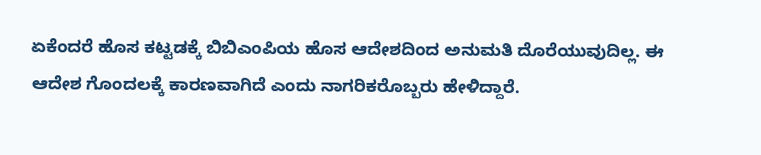ಏಕೆಂದರೆ ಹೊಸ ಕಟ್ಟಡಕ್ಕೆ ಬಿಬಿಎಂಪಿಯ ಹೊಸ ಆದೇಶದಿಂದ ಅನುಮತಿ ದೊರೆಯುವುದಿಲ್ಲ. ಈ ಆದೇಶ ಗೊಂದಲಕ್ಕೆ ಕಾರಣವಾಗಿದೆ ಎಂದು ನಾಗರಿಕರೊಬ್ಬರು ಹೇಳಿದ್ದಾರೆ.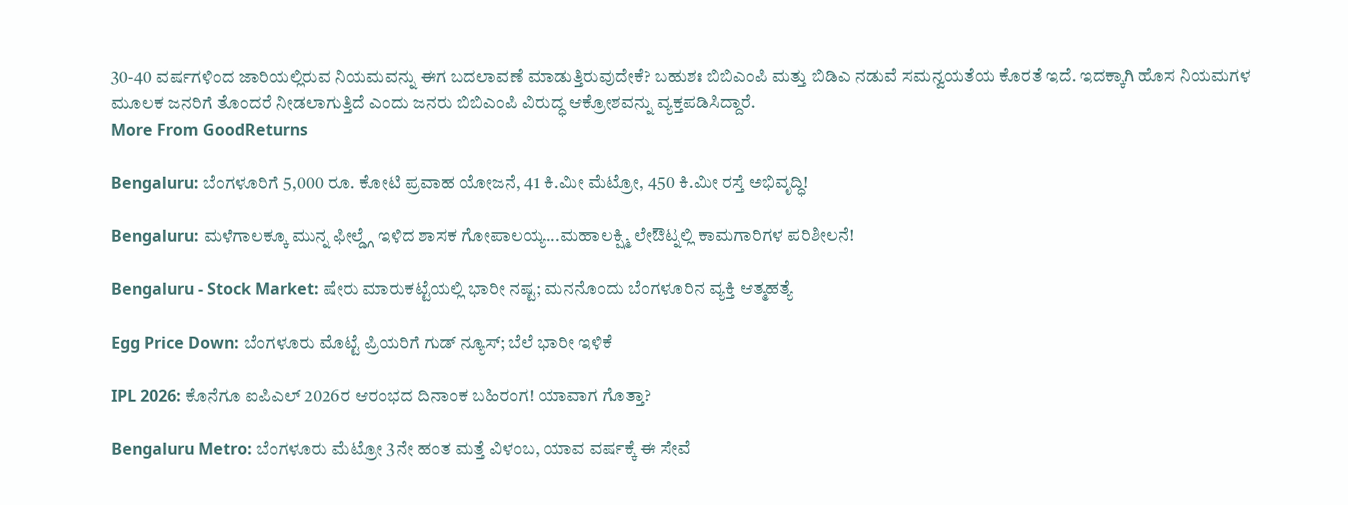30-40 ವರ್ಷಗಳಿಂದ ಜಾರಿಯಲ್ಲಿರುವ ನಿಯಮವನ್ನು ಈಗ ಬದಲಾವಣೆ ಮಾಡುತ್ತಿರುವುದೇಕೆ? ಬಹುಶಃ ಬಿಬಿಎಂಪಿ ಮತ್ತು ಬಿಡಿಎ ನಡುವೆ ಸಮನ್ವಯತೆಯ ಕೊರತೆ ಇದೆ. ಇದಕ್ಕಾಗಿ ಹೊಸ ನಿಯಮಗಳ ಮೂಲಕ ಜನರಿಗೆ ತೊಂದರೆ ನೀಡಲಾಗುತ್ತಿದೆ ಎಂದು ಜನರು ಬಿಬಿಎಂಪಿ ವಿರುದ್ಧ ಆಕ್ರೋಶವನ್ನು ವ್ಯಕ್ತಪಡಿಸಿದ್ದಾರೆ.
More From GoodReturns

Bengaluru: ಬೆಂಗಳೂರಿಗೆ 5,000 ರೂ. ಕೋಟಿ ಪ್ರವಾಹ ಯೋಜನೆ, 41 ಕಿ.ಮೀ ಮೆಟ್ರೋ, 450 ಕಿ.ಮೀ ರಸ್ತೆ ಅಭಿವೃದ್ಧಿ!

Bengaluru: ಮಳೆಗಾಲಕ್ಕೂ ಮುನ್ನ ಫೀಲ್ಡ್ಗೆ ಇಳಿದ ಶಾಸಕ ಗೋಪಾಲಯ್ಯ...ಮಹಾಲಕ್ಷ್ಮಿ ಲೇಔಟ್ನಲ್ಲಿ ಕಾಮಗಾರಿಗಳ ಪರಿಶೀಲನೆ!

Bengaluru - Stock Market: ಷೇರು ಮಾರುಕಟ್ಟೆಯಲ್ಲಿ ಭಾರೀ ನಷ್ಟ; ಮನನೊಂದು ಬೆಂಗಳೂರಿನ ವ್ಯಕ್ತಿ ಆತ್ಮಹತ್ಯೆ

Egg Price Down: ಬೆಂಗಳೂರು ಮೊಟ್ಟೆ ಪ್ರಿಯರಿಗೆ ಗುಡ್ ನ್ಯೂಸ್; ಬೆಲೆ ಭಾರೀ ಇಳಿಕೆ

IPL 2026: ಕೊನೆಗೂ ಐಪಿಎಲ್ 2026ರ ಆರಂಭದ ದಿನಾಂಕ ಬಹಿರಂಗ! ಯಾವಾಗ ಗೊತ್ತಾ?

Bengaluru Metro: ಬೆಂಗಳೂರು ಮೆಟ್ರೋ 3ನೇ ಹಂತ ಮತ್ತೆ ವಿಳಂಬ, ಯಾವ ವರ್ಷಕ್ಕೆ ಈ ಸೇವೆ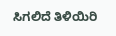ಸಿಗಲಿದೆ ತಿಳಿಯಿರಿ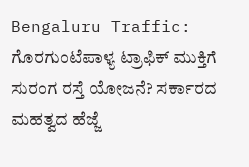Bengaluru Traffic: ಗೊರಗುಂಟೆಪಾಳ್ಯ ಟ್ರಾಫಿಕ್ ಮುಕ್ತಿಗೆ ಸುರಂಗ ರಸ್ತೆ ಯೋಜನೆ? ಸರ್ಕಾರದ ಮಹತ್ವದ ಹೆಜ್ಜೆ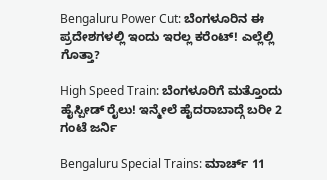Bengaluru Power Cut: ಬೆಂಗಳೂರಿನ ಈ ಪ್ರದೇಶಗಳಲ್ಲಿ ಇಂದು ಇರಲ್ಲ ಕರೆಂಟ್! ಎಲ್ಲೆಲ್ಲಿ ಗೊತ್ತಾ?

High Speed Train: ಬೆಂಗಳೂರಿಗೆ ಮತ್ತೊಂದು ಹೈಸ್ಪೀಡ್ ರೈಲು! ಇನ್ಮೇಲೆ ಹೈದರಾಬಾದ್ಗೆ ಬರೀ 2 ಗಂಟೆ ಜರ್ನಿ

Bengaluru Special Trains: ಮಾರ್ಚ್ 11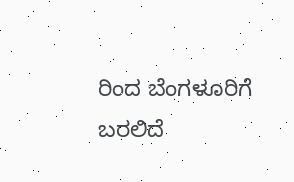ರಿಂದ ಬೆಂಗಳೂರಿಗೆ ಬರಲಿದೆ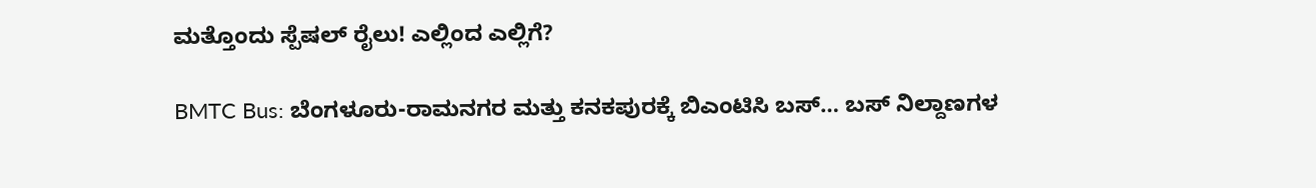ಮತ್ತೊಂದು ಸ್ಪೆಷಲ್ ರೈಲು! ಎಲ್ಲಿಂದ ಎಲ್ಲಿಗೆ?

BMTC Bus: ಬೆಂಗಳೂರು-ರಾಮನಗರ ಮತ್ತು ಕನಕಪುರಕ್ಕೆ ಬಿಎಂಟಿಸಿ ಬಸ್… ಬಸ್ ನಿಲ್ದಾಣಗಳ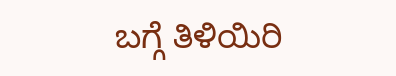ಬಗ್ಗೆ ತಿಳಿಯಿರಿ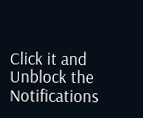Click it and Unblock the Notifications